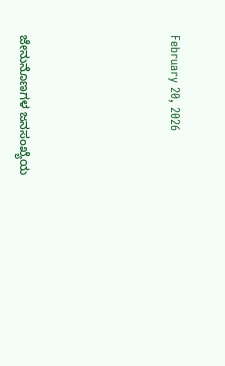February 20, 2026





ಜೇನುನೊಣಗಳ ಜನಸಂಖ್ಯೆಯ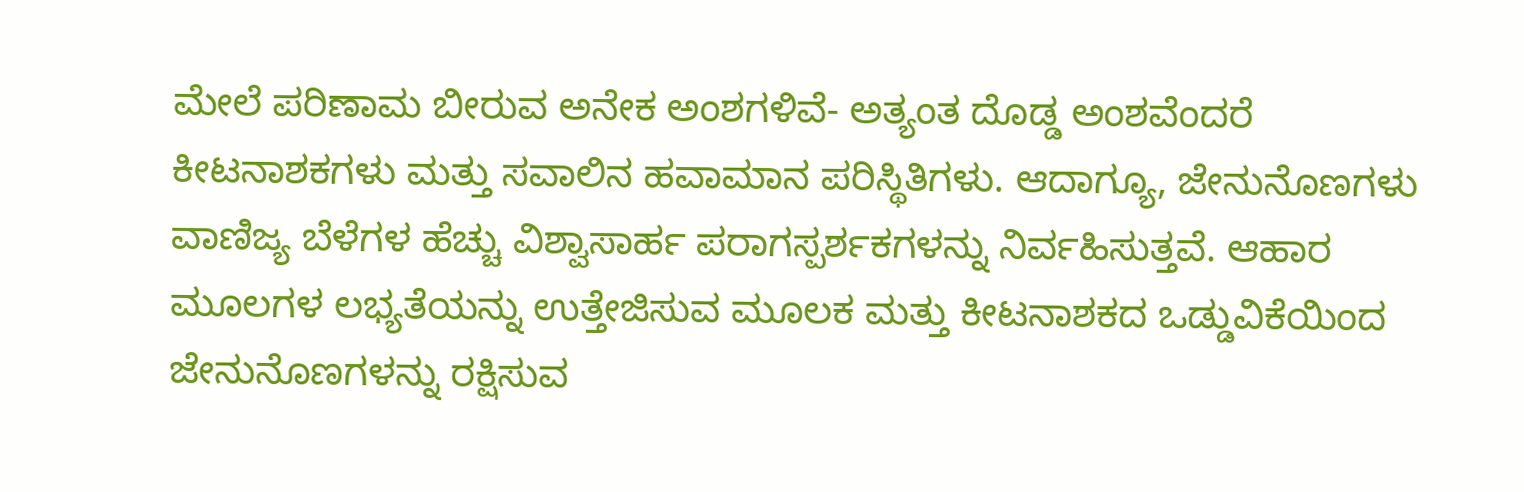ಮೇಲೆ ಪರಿಣಾಮ ಬೀರುವ ಅನೇಕ ಅಂಶಗಳಿವೆ- ಅತ್ಯಂತ ದೊಡ್ಡ ಅಂಶವೆಂದರೆ ಕೀಟನಾಶಕಗಳು ಮತ್ತು ಸವಾಲಿನ ಹವಾಮಾನ ಪರಿಸ್ಥಿತಿಗಳು. ಆದಾಗ್ಯೂ, ಜೇನುನೊಣಗಳು ವಾಣಿಜ್ಯ ಬೆಳೆಗಳ ಹೆಚ್ಚು ವಿಶ್ವಾಸಾರ್ಹ ಪರಾಗಸ್ಪರ್ಶಕಗಳನ್ನು ನಿರ್ವಹಿಸುತ್ತವೆ. ಆಹಾರ ಮೂಲಗಳ ಲಭ್ಯತೆಯನ್ನು ಉತ್ತೇಜಿಸುವ ಮೂಲಕ ಮತ್ತು ಕೀಟನಾಶಕದ ಒಡ್ಡುವಿಕೆಯಿಂದ ಜೇನುನೊಣಗಳನ್ನು ರಕ್ಷಿಸುವ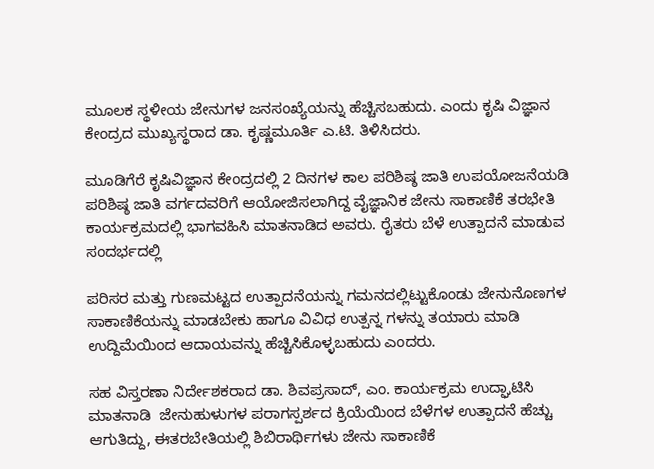ಮೂಲಕ ಸ್ಥಳೀಯ ಜೇನುಗಳ ಜನಸಂಖ್ಯೆಯನ್ನು ಹೆಚ್ಚಿಸಬಹುದು. ಎಂದು ಕೃಷಿ ವಿಜ್ಞಾನ ಕೇಂದ್ರದ ಮುಖ್ಯಸ್ಥರಾದ ಡಾ. ಕೃಷ್ಣಮೂರ್ತಿ ಎ.ಟಿ. ತಿಳಿಸಿದರು.

ಮೂಡಿಗೆರೆ ಕೃಷಿವಿಜ್ಞಾನ ಕೇಂದ್ರದಲ್ಲಿ 2 ದಿನಗಳ ಕಾಲ ಪರಿಶಿಷ್ಠ ಜಾತಿ ಉಪಯೋಜನೆಯಡಿ ಪರಿಶಿಷ್ಠ ಜಾತಿ ವರ್ಗದವರಿಗೆ ಆಯೋಜಿಸಲಾಗಿದ್ದ ವೈಜ್ಞಾನಿಕ ಜೇನು ಸಾಕಾಣಿಕೆ ತರಭೇತಿ ಕಾರ್ಯಕ್ರಮದಲ್ಲಿ ಭಾಗವಹಿಸಿ ಮಾತನಾಡಿದ ಅವರು. ರೈತರು ಬೆಳೆ ಉತ್ಪಾದನೆ ಮಾಡುವ ಸಂದರ್ಭದಲ್ಲಿ

ಪರಿಸರ ಮತ್ತು ಗುಣಮಟ್ಟದ ಉತ್ಪಾದನೆಯನ್ನು ಗಮನದಲ್ಲಿಟ್ಟುಕೊಂಡು ಜೇನುನೊಣಗಳ ಸಾಕಾಣಿಕೆಯನ್ನು ಮಾಡಬೇಕು ಹಾಗೂ ವಿವಿಧ ಉತ್ಪನ್ನ ಗಳನ್ನು ತಯಾರು ಮಾಡಿ ಉದ್ದಿಮೆಯಿಂದ ಆದಾಯವನ್ನು ಹೆಚ್ಚಿಸಿಕೊಳ್ಳಬಹುದು ಎಂದರು.

ಸಹ ವಿಸ್ತರಣಾ ನಿರ್ದೇಶಕರಾದ ಡಾ. ಶಿವಪ್ರಸಾದ್, ಎಂ. ಕಾರ್ಯಕ್ರಮ ಉದ್ಘಾಟಿಸಿ ಮಾತನಾಡಿ  ಜೇನುಹುಳುಗಳ ಪರಾಗಸ್ಪರ್ಶದ ಕ್ರಿಯೆಯಿಂದ ಬೆಳೆಗಳ ಉತ್ಪಾದನೆ ಹೆಚ್ಚು ಆಗುತಿದ್ದು, ಈತರಬೇತಿಯಲ್ಲಿ ಶಿಬಿರಾರ್ಥಿಗಳು ಜೇನು ಸಾಕಾಣಿಕೆ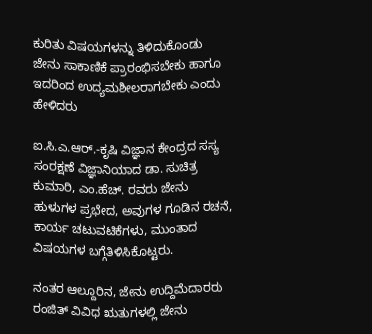ಕುರಿತು ವಿಷಯಗಳನ್ನು ತಿಳಿದುಕೊಂಡು ಜೇನು ಸಾಕಾಣಿಕೆ ಪ್ರಾರಂಭಿಸಬೇಕು ಹಾಗೂ ಇದರಿಂದ ಉದ್ಯಮಶೀಲರಾಗಬೇಕು ಎಂದು ಹೇಳಿದರು

ಐ.ಸಿ.ಎ.ಆರ್.-ಕೃಷಿ ವಿಜ್ಞಾನ ಕೇಂದ್ರದ ಸಸ್ಯ ಸಂರಕ್ಷಣೆ ವಿಜ್ಞಾನಿಯಾದ ಡಾ. ಸುಚಿತ್ರ ಕುಮಾರಿ, ಎಂ.ಹೆಚ್. ರವರು ಜೇನು ಹುಳುಗಳ ಪ್ರಭೇದ, ಅವುಗಳ ಗೂಡಿನ ರಚನೆ, ಕಾರ್ಯ ಚಟುವಟಿಕೆಗಳು, ಮುಂತಾದ ವಿಷಯಗಳ ಬಗ್ಗೆತಿಳಿಸಿಕೊಟ್ಟರು.

ನಂತರ ಆಲ್ದೂರಿನ, ಜೇನು ಉದ್ದಿಮೆದಾರರು  ರಂಜಿತ್ ವಿವಿಧ ಋತುಗಳಲ್ಲಿ ಜೇನು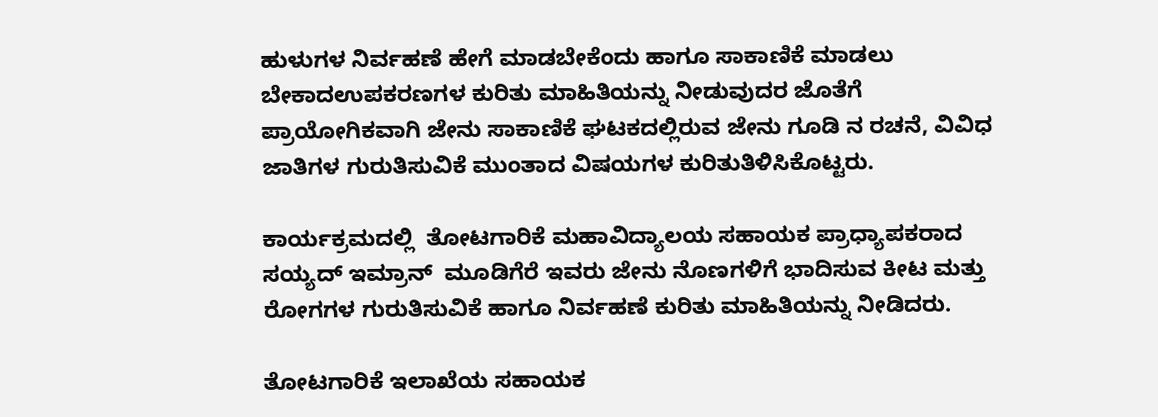ಹುಳುಗಳ ನಿರ್ವಹಣೆ ಹೇಗೆ ಮಾಡಬೇಕೆಂದು ಹಾಗೂ ಸಾಕಾಣಿಕೆ ಮಾಡಲು ಬೇಕಾದಉಪಕರಣಗಳ ಕುರಿತು ಮಾಹಿತಿಯನ್ನು ನೀಡುವುದರ ಜೊತೆಗೆ ಪ್ರಾಯೋಗಿಕವಾಗಿ ಜೇನು ಸಾಕಾಣಿಕೆ ಘಟಕದಲ್ಲಿರುವ ಜೇನು ಗೂಡಿ ನ ರಚನೆ, ವಿವಿಧ ಜಾತಿಗಳ ಗುರುತಿಸುವಿಕೆ ಮುಂತಾದ ವಿಷಯಗಳ ಕುರಿತುತಿಳಿಸಿಕೊಟ್ಟರು.

ಕಾರ್ಯಕ್ರಮದಲ್ಲಿ  ತೋಟಗಾರಿಕೆ ಮಹಾವಿದ್ಯಾಲಯ ಸಹಾಯಕ ಪ್ರಾಧ್ಯಾಪಕರಾದ  ಸಯ್ಯದ್ ಇಮ್ರಾನ್  ಮೂಡಿಗೆರೆ ಇವರು ಜೇನು ನೊಣಗಳಿಗೆ ಭಾದಿಸುವ ಕೀಟ ಮತ್ತು ರೋಗಗಳ ಗುರುತಿಸುವಿಕೆ ಹಾಗೂ ನಿರ್ವಹಣೆ ಕುರಿತು ಮಾಹಿತಿಯನ್ನು ನೀಡಿದರು.

ತೋಟಗಾರಿಕೆ ಇಲಾಖೆಯ ಸಹಾಯಕ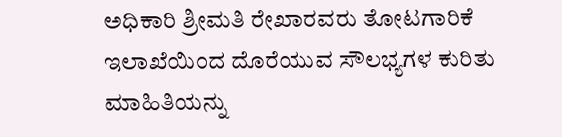ಅಧಿಕಾರಿ ಶ್ರೀಮತಿ ರೇಖಾರವರು ತೋಟಗಾರಿಕೆ ಇಲಾಖೆಯಿಂದ ದೊರೆಯುವ ಸೌಲಭ್ಯಗಳ ಕುರಿತು  ಮಾಹಿತಿಯನ್ನು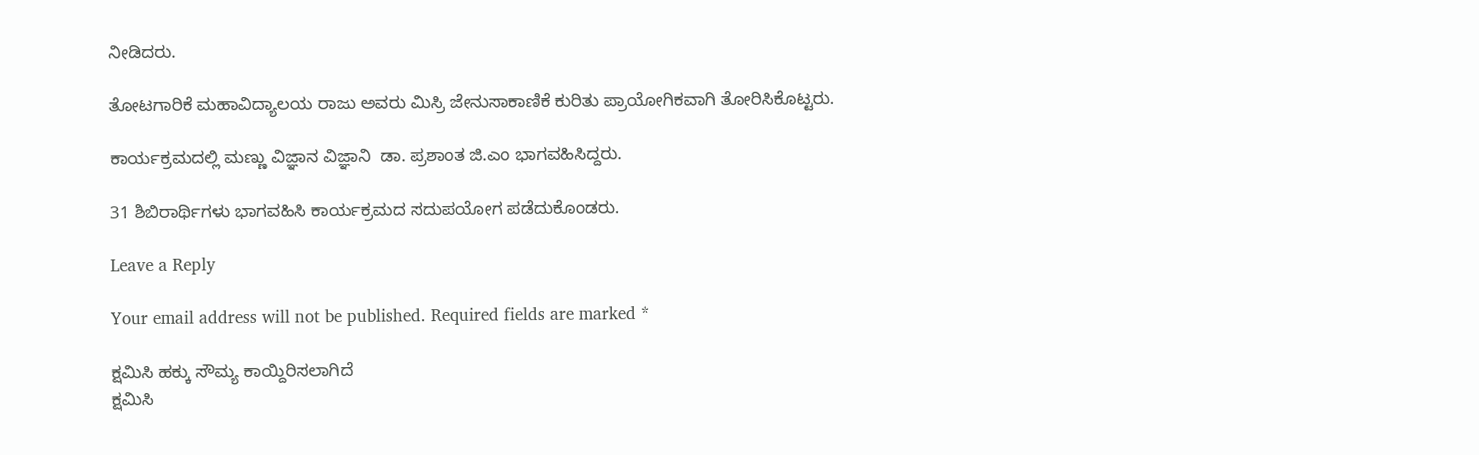ನೀಡಿದರು.

ತೋಟಗಾರಿಕೆ ಮಹಾವಿದ್ಯಾಲಯ ರಾಜು ಅವರು ಮಿಸ್ರಿ ಜೇನುಸಾಕಾಣಿಕೆ ಕುರಿತು ಪ್ರಾಯೋಗಿಕವಾಗಿ ತೋರಿಸಿಕೊಟ್ಟರು.

ಕಾರ್ಯಕ್ರಮದಲ್ಲಿ ಮಣ್ಣು ವಿಜ್ಞಾನ ವಿಜ್ಞಾನಿ  ಡಾ. ಪ್ರಶಾಂತ ಜಿ.ಎಂ ಭಾಗವಹಿಸಿದ್ದರು.

31 ಶಿಬಿರಾರ್ಥಿಗಳು ಭಾಗವಹಿಸಿ ಕಾರ್ಯಕ್ರಮದ ಸದುಪಯೋಗ ಪಡೆದುಕೊಂಡರು.

Leave a Reply

Your email address will not be published. Required fields are marked *

ಕ್ಷಮಿಸಿ ಹಕ್ಕು ಸೌಮ್ಯ ಕಾಯ್ದಿರಿಸಲಾಗಿದೆ
ಕ್ಷಮಿಸಿ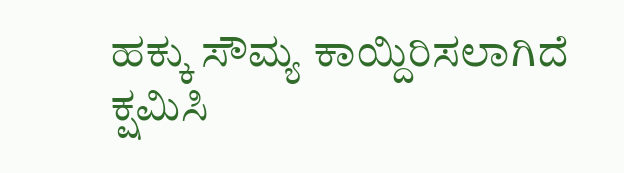ಹಕ್ಕು ಸೌಮ್ಯ ಕಾಯ್ದಿರಿಸಲಾಗಿದೆ
ಕ್ಷಮಿಸಿ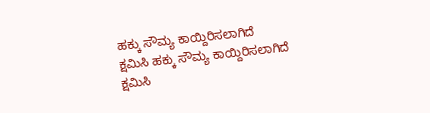ಹಕ್ಕು ಸೌಮ್ಯ ಕಾಯ್ದಿರಿಸಲಾಗಿದೆ
ಕ್ಷಮಿಸಿ ಹಕ್ಕು ಸೌಮ್ಯ ಕಾಯ್ದಿರಿಸಲಾಗಿದೆ
ಕ್ಷಮಿಸಿ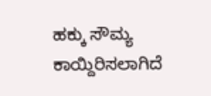ಹಕ್ಕು ಸೌಮ್ಯ ಕಾಯ್ದಿರಿಸಲಾಗಿದೆ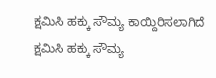ಕ್ಷಮಿಸಿ ಹಕ್ಕು ಸೌಮ್ಯ ಕಾಯ್ದಿರಿಸಲಾಗಿದೆ
ಕ್ಷಮಿಸಿ ಹಕ್ಕು ಸೌಮ್ಯ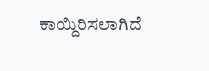ಕಾಯ್ದಿರಿಸಲಾಗಿದೆ